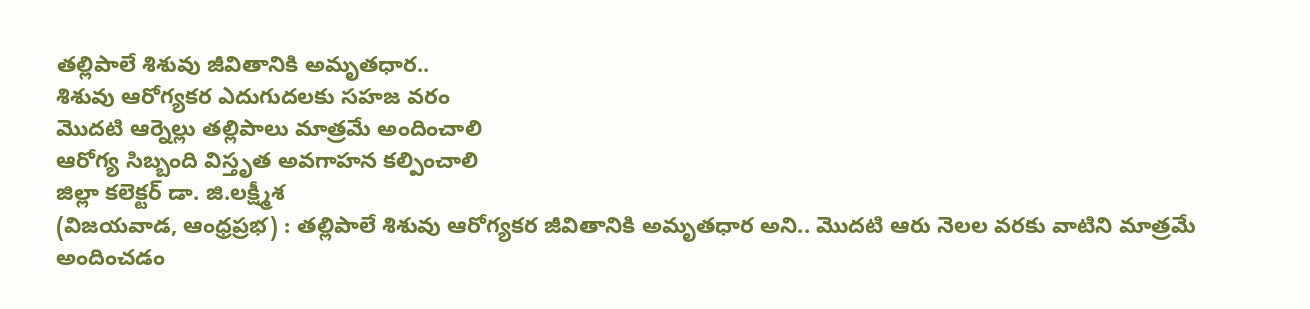తల్లిపాలే శిశువు జీవితానికి అమృతధార..
శిశువు ఆరోగ్యకర ఎదుగుదలకు సహజ వరం
మొదటి ఆర్నెల్లు తల్లిపాలు మాత్రమే అందించాలి
ఆరోగ్య సిబ్బంది విస్తృత అవగాహన కల్పించాలి
జిల్లా కలెక్టర్ డా. జి.లక్ష్మీశ
(విజయవాడ, ఆంధ్రప్రభ) : తల్లిపాలే శిశువు ఆరోగ్యకర జీవితానికి అమృతధార అని.. మొదటి ఆరు నెలల వరకు వాటిని మాత్రమే అందించడం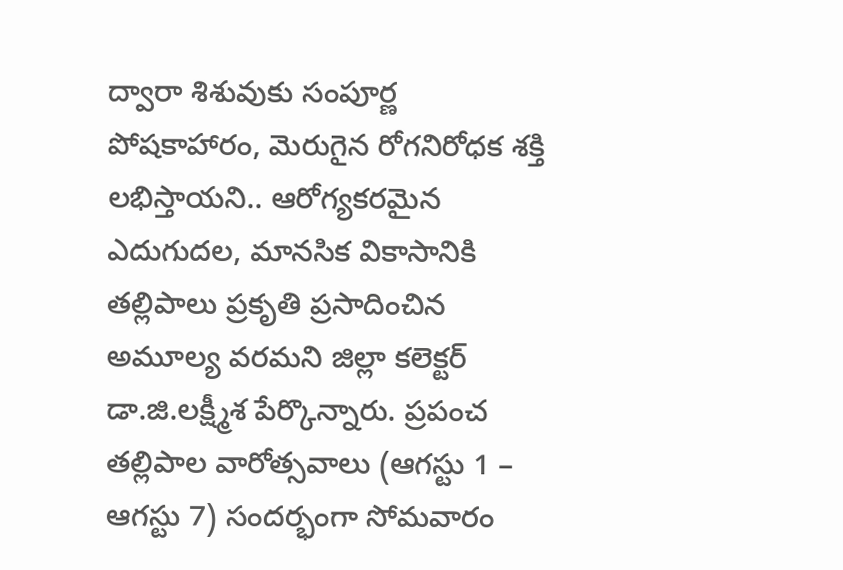ద్వారా శిశువుకు సంపూర్ణ పోషకాహారం, మెరుగైన రోగనిరోధక శక్తి లభిస్తాయని.. ఆరోగ్యకరమైన ఎదుగుదల, మానసిక వికాసానికి తల్లిపాలు ప్రకృతి ప్రసాదించిన అమూల్య వరమని జిల్లా కలెక్టర్ డా.జి.లక్ష్మీశ పేర్కొన్నారు. ప్రపంచ తల్లిపాల వారోత్సవాలు (ఆగస్టు 1 – ఆగస్టు 7) సందర్భంగా సోమవారం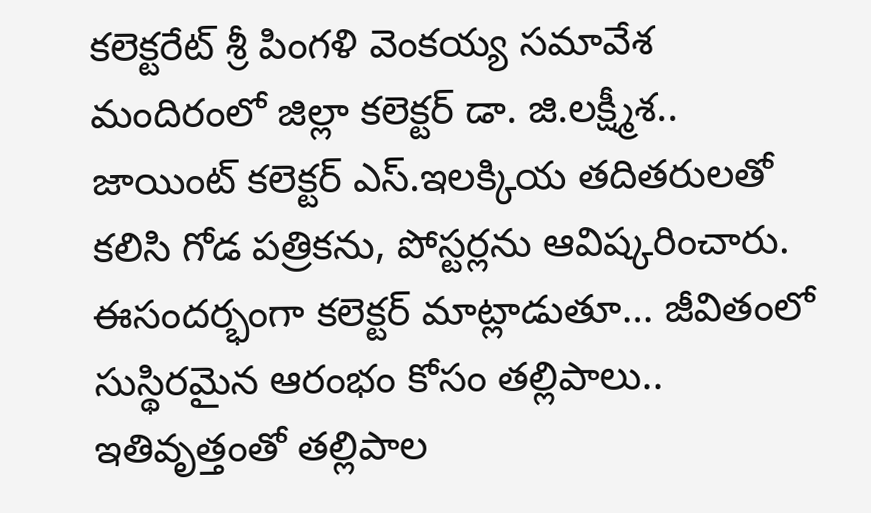కలెక్టరేట్ శ్రీ పింగళి వెంకయ్య సమావేశ మందిరంలో జిల్లా కలెక్టర్ డా. జి.లక్ష్మీశ.. జాయింట్ కలెక్టర్ ఎస్.ఇలక్కియ తదితరులతో కలిసి గోడ పత్రికను, పోస్టర్లను ఆవిష్కరించారు.
ఈసందర్భంగా కలెక్టర్ మాట్లాడుతూ… జీవితంలో సుస్థిరమైన ఆరంభం కోసం తల్లిపాలు.. ఇతివృత్తంతో తల్లిపాల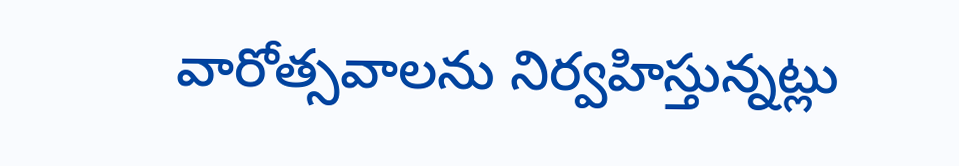వారోత్సవాలను నిర్వహిస్తున్నట్లు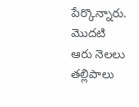పేర్కొన్నారు. మొదటి ఆరు నెలలు తల్లిపాలు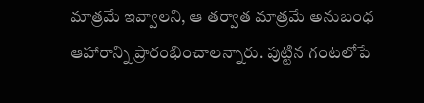మాత్రమే ఇవ్వాలని, ఆ తర్వాత మాత్రమే అనుబంధ ఆహారాన్ని ప్రారంభించాలన్నారు. పుట్టిన గంటలోపే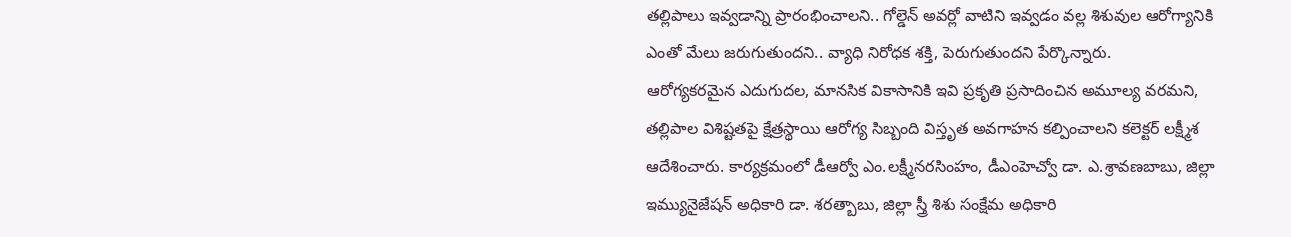తల్లిపాలు ఇవ్వడాన్ని ప్రారంభించాలని.. గోల్డెన్ అవర్లో వాటిని ఇవ్వడం వల్ల శిశువుల ఆరోగ్యానికి ఎంతో మేలు జరుగుతుందని.. వ్యాధి నిరోధక శక్తి, పెరుగుతుందని పేర్కొన్నారు.
ఆరోగ్యకరమైన ఎదుగుదల, మానసిక వికాసానికి ఇవి ప్రకృతి ప్రసాదించిన అమూల్య వరమని, తల్లిపాల విశిష్టతపై క్షేత్రస్థాయి ఆరోగ్య సిబ్బంది విస్తృత అవగాహన కల్పించాలని కలెక్టర్ లక్ష్మీశ ఆదేశించారు. కార్యక్రమంలో డీఆర్వో ఎం.లక్ష్మీనరసింహం, డీఎంహెచ్వో డా. ఎ.శ్రావణబాబు, జిల్లా ఇమ్యునైజేషన్ అధికారి డా. శరత్బాబు, జిల్లా స్త్రీ శిశు సంక్షేమ అధికారి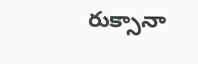రుక్సానా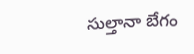సుల్తానా బేగం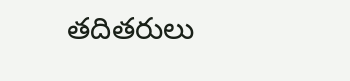తదితరులు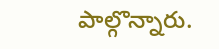పాల్గొన్నారు.